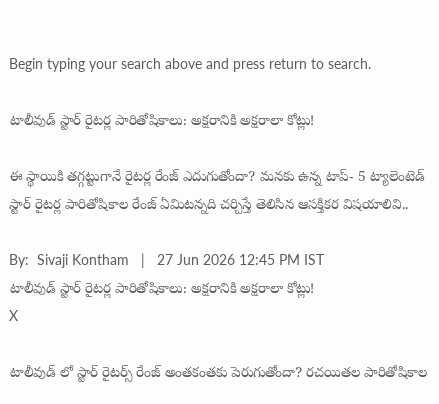Begin typing your search above and press return to search.

టాలీవుడ్ స్టార్ రైటర్ల పారితోషికాలు: అక్షరానికి అక్షరాలా కోట్లు!

ఈ స్థాయికి త‌గ్గ‌ట్టుగానే రైట‌ర్ల రేంజ్ ఎదుగుతోందా? మ‌న‌కు ఉన్న టాప్- 5 ట్యాలెంటెడ్ స్టార్ రైట‌ర్ల పారితోషికాల రేంజ్ ఏమిట‌న్న‌ది చ‌ర్చిస్తే తెలిసిన ఆస‌క్తిక‌ర విష‌యాలివి..

By:  Sivaji Kontham   |   27 Jun 2026 12:45 PM IST
టాలీవుడ్ స్టార్ రైటర్ల పారితోషికాలు: అక్షరానికి అక్షరాలా కోట్లు!
X

టాలీవుడ్ లో స్టార్ రైట‌ర్స్ రేంజ్ అంత‌కంత‌కు పెరుగుతోందా? ర‌చయిత‌ల‌ పారితోషికాల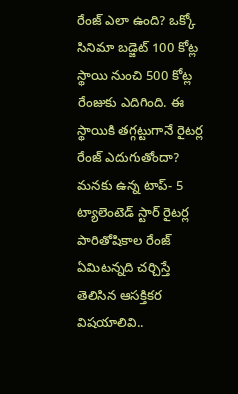రేంజ్ ఎలా ఉంది? ఒక్కో సినిమా బ‌డ్జెట్ 100 కోట్ల స్థాయి నుంచి 500 కోట్ల రేంజుకు ఎదిగింది. ఈ స్థాయికి త‌గ్గ‌ట్టుగానే రైట‌ర్ల రేంజ్ ఎదుగుతోందా? మ‌న‌కు ఉన్న టాప్- 5 ట్యాలెంటెడ్ స్టార్ రైట‌ర్ల పారితోషికాల రేంజ్ ఏమిట‌న్న‌ది చ‌ర్చిస్తే తెలిసిన ఆస‌క్తిక‌ర విష‌యాలివి..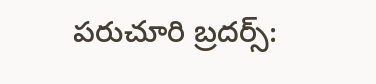ప‌రుచూరి బ్ర‌ద‌ర్స్: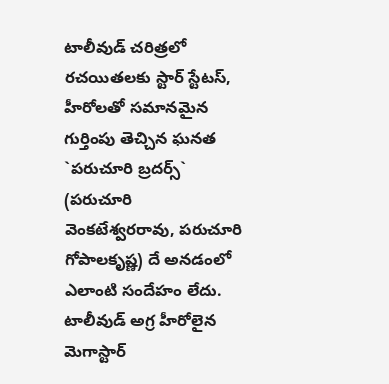టాలీవుడ్ చరిత్రలో రచయితలకు స్టార్ స్టేటస్, హీరోలతో సమానమైన గుర్తింపు తెచ్చిన ఘనత `పరుచూరి బ్రదర్స్` (పరుచూరి వెంకటేశ్వరరావు, పరుచూరి గోపాలకృష్ణ) దే అనడంలో ఎలాంటి సందేహం లేదు. టాలీవుడ్ అగ్ర హీరోలైన మెగాస్టార్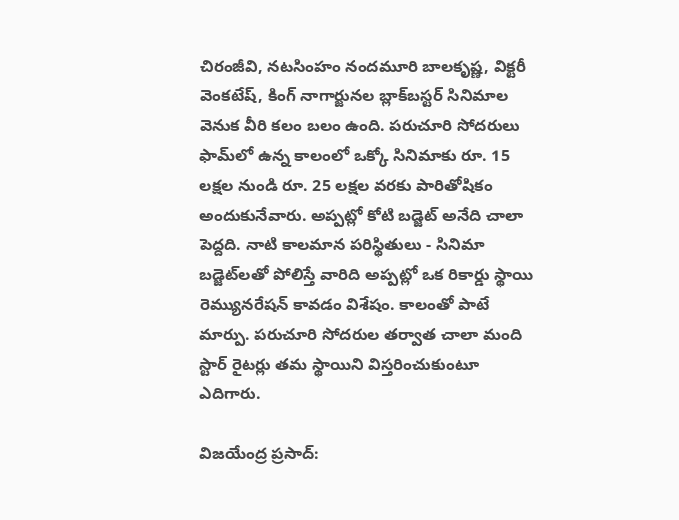చిరంజీవి, న‌ట‌సింహం నందమూరి బాలకృష్ణ, విక్టరీ వెంకటేష్, కింగ్ నాగార్జునల బ్లాక్‌బస్టర్ సినిమాల వెనుక వీరి కలం బలం ఉంది. ప‌రుచూరి సోద‌రులు ఫామ్‌లో ఉన్న కాలంలో ఒక్కో సినిమాకు రూ. 15 లక్షల నుండి రూ. 25 లక్షల వరకు పారితోషికం అందుకునేవారు. అప్ప‌ట్లో కోటి బ‌డ్జెట్ అనేది చాలా పెద్ద‌ది. నాటి కాలమాన పరిస్థితులు - సినిమా బడ్జెట్‌లతో పోలిస్తే వారిది అప్పట్లో ఒక రికార్డు స్థాయి రెమ్యునరేషన్ కావడం విశేషం. కాలంతో పాటే మార్పు. ప‌రుచూరి సోద‌రుల త‌ర్వాత చాలా మంది స్టార్ రైట‌ర్లు త‌మ స్థాయిని విస్త‌రించుకుంటూ ఎదిగారు.

విజ‌యేంద్ర ప్ర‌సాద్: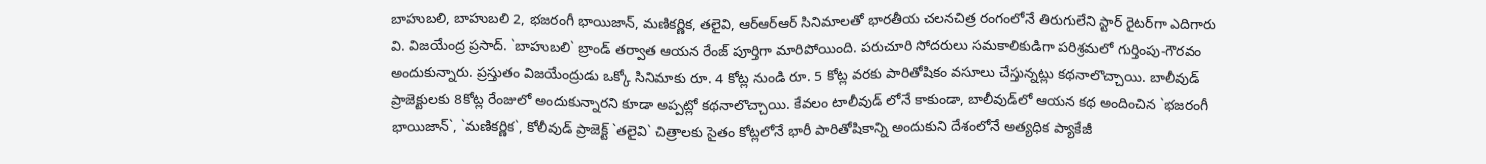బాహుబలి, బాహుబ‌లి 2, భజరంగీ భాయిజాన్, మ‌ణిక‌ర్ణిక‌, త‌లైవి, ఆర్ఆర్ఆర్ సినిమాలతో భారతీయ చలనచిత్ర రంగంలోనే తిరుగులేని స్టార్ రైటర్‌గా ఎదిగారు వి. విజయేంద్ర ప్రసాద్. `బాహుబలి` బ్రాండ్ తర్వాత ఆయన రేంజ్ పూర్తిగా మారిపోయింది. ప‌రుచూరి సోద‌రులు స‌మ‌కాలికుడిగా ప‌రిశ్ర‌మ‌లో గుర్తింపు-గౌర‌వం అందుకున్నారు. ప్రస్తుతం విజయేంద్రుడు ఒక్కో సినిమాకు రూ. 4 కోట్ల నుండి రూ. 5 కోట్ల వరకు పారితోషికం వసూలు చేస్తున్నట్లు క‌థ‌నాలొచ్చాయి. బాలీవుడ్ ప్రాజెక్టుల‌కు 8కోట్ల రేంజులో అందుకున్నార‌ని కూడా అప్ప‌ట్లో క‌థ‌నాలొచ్చాయి. కేవలం టాలీవుడ్ లోనే కాకుండా, బాలీవుడ్‌లో ఆయన కథ అందించిన `భజరంగీ భాయిజాన్`, `మణికర్ణిక`, కోలీవుడ్ ప్రాజెక్ట్ `తలైవి` చిత్రాలకు సైతం కోట్లలోనే భారీ పారితోషికాన్ని అందుకుని దేశంలోనే అత్యధిక ప్యాకేజీ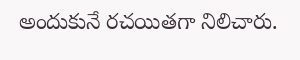అందుకునే రచయితగా నిలిచారు.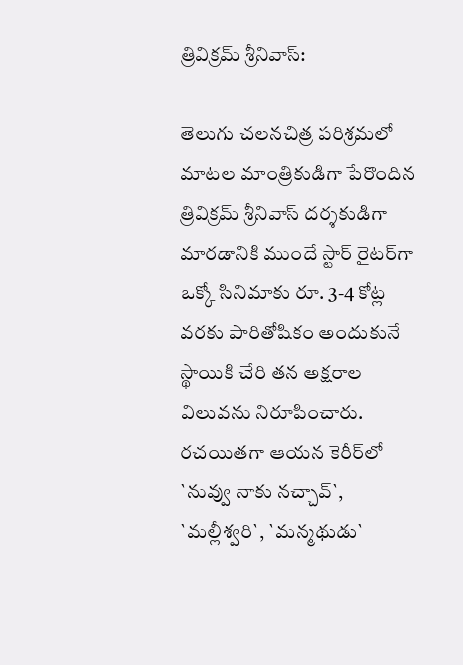త్రివిక్ర‌మ్ శ్రీ‌నివాస్:

తెలుగు చలనచిత్ర పరిశ్రమలో మాటల మాంత్రికుడిగా పేరొందిన త్రివిక్రమ్ శ్రీనివాస్ దర్శకుడిగా మారడానికి ముందే స్టార్ రైటర్‌గా ఒక్కో సినిమాకు రూ. 3-4 కోట్ల వరకు పారితోషికం అందుకునే స్థాయికి చేరి తన అక్షరాల విలువను నిరూపించారు. రచయితగా ఆయన కెరీర్‌లో `నువ్వు నాకు నచ్చావ్`, `మల్లీశ్వరి`, `మన్మథుడు`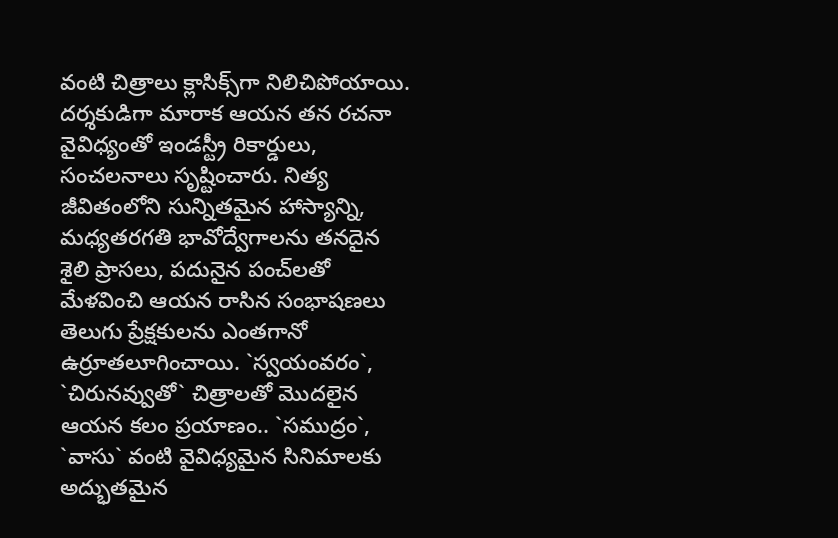వంటి చిత్రాలు క్లాసిక్స్‌గా నిలిచిపోయాయి. ద‌ర్శ‌కుడిగా మారాక ఆయ‌న త‌న ర‌చ‌నా వైవిధ్యంతో ఇండ‌స్ట్రీ రికార్డులు, సంచ‌ల‌నాలు సృష్టించారు. నిత్య జీవితంలోని సున్నితమైన హాస్యాన్ని, మధ్యతరగతి భావోద్వేగాలను తనదైన శైలి ప్రాసలు, పదునైన పంచ్‌లతో మేళవించి ఆయన రాసిన సంభాషణలు తెలుగు ప్రేక్షకులను ఎంతగానో ఉర్రూతలూగించాయి. `స్వయంవరం`, `చిరునవ్వుతో` చిత్రాలతో మొదలైన ఆయన కలం ప్రయాణం.. `సముద్రం`, `వాసు` వంటి వైవిధ్యమైన సినిమాలకు అద్భుతమైన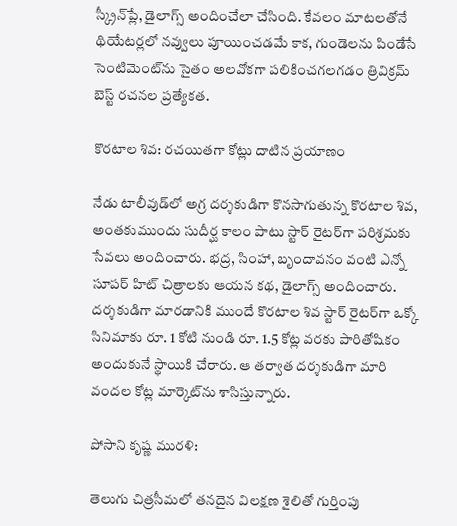స్క్రీన్‌ప్లే, డైలాగ్స్ అందించేలా చేసింది. కేవలం మాటలతోనే థియేటర్లలో నవ్వులు పూయించడమే కాక, గుండెలను పిండేసే సెంటిమెంట్‌ను సైతం అలవోకగా పలికించగలగడం త్రివిక్రమ్ బెస్ట్ రచనల ప్రత్యేకత.

కొరటాల శివ: రచయితగా కోట్లు దాటిన ప్రయాణం

నేడు టాలీవుడ్‌లో అగ్ర దర్శకుడిగా కొనసాగుతున్న కొరటాల శివ, అంతకుముందు సుదీర్ఘ కాలం పాటు స్టార్ రైటర్‌గా ప‌రిశ్ర‌మ‌కు సేవలు అందించారు. భద్ర, సింహా, బృందావనం వంటి ఎన్నో సూపర్ హిట్ చిత్రాలకు ఆయన కథ, డైలాగ్స్ అందించారు. దర్శకుడిగా మారడానికి ముందే కొరటాల శివ స్టార్ రైటర్‌గా ఒక్కో సినిమాకు రూ. 1 కోటి నుండి రూ. 1.5 కోట్ల వరకు పారితోషికం అందుకునే స్థాయికి చేరారు. ఆ తర్వాత దర్శకుడిగా మారి వందల కోట్ల మార్కెట్‌ను శాసిస్తున్నారు.

పోసాని కృష్ణ మురళి:

తెలుగు చిత్రసీమలో తనదైన విలక్షణ శైలితో గుర్తింపు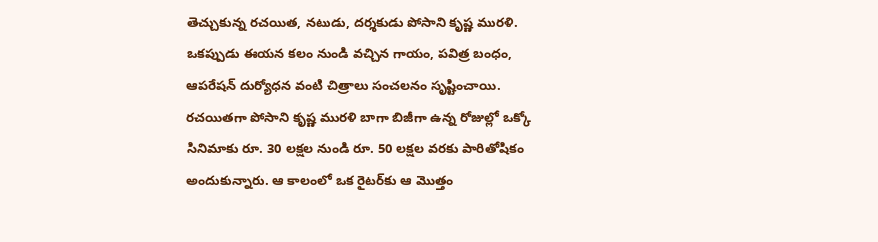తెచ్చుకున్న రచయిత, నటుడు, దర్శకుడు పోసాని కృష్ణ మురళి. ఒకప్పుడు ఈయన కలం నుండి వచ్చిన గాయం, పవిత్ర బంధం, ఆపరేషన్ దుర్యోధన వంటి చిత్రాలు సంచలనం సృష్టించాయి. రచయితగా పోసాని కృష్ణ మురళి బాగా బిజీగా ఉన్న రోజుల్లో ఒక్కో సినిమాకు రూ. 30 లక్షల నుండి రూ. 50 లక్షల వరకు పారితోషికం అందుకున్నారు. ఆ కాలంలో ఒక రైటర్‌కు ఆ మొత్తం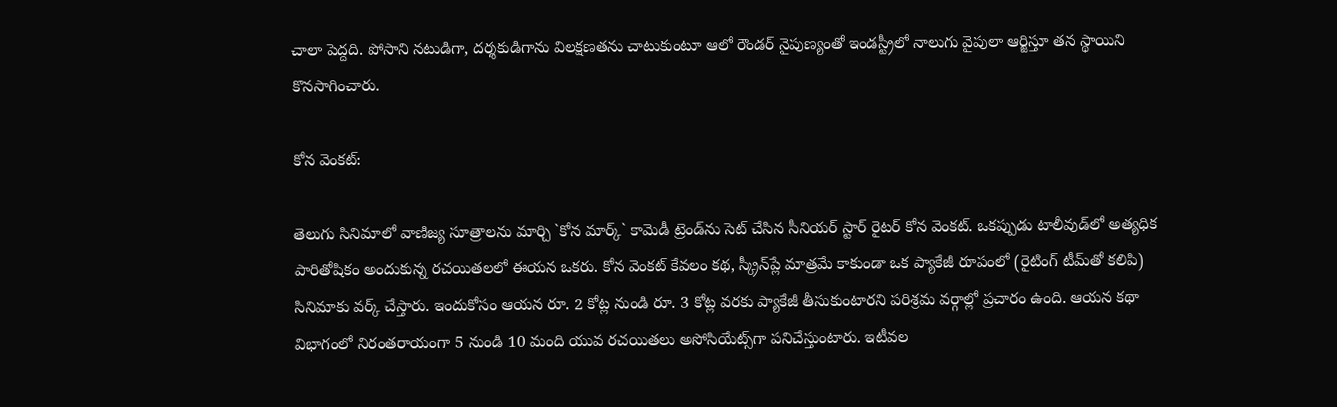చాలా పెద్దది. పోసాని న‌టుడిగా, ద‌ర్శ‌కుడిగాను విల‌క్ష‌ణ‌త‌ను చాటుకుంటూ ఆలో రౌండ‌ర్ నైపుణ్యంతో ఇండ‌స్ట్రీలో నాలుగు వైపులా ఆర్జిస్తూ త‌న స్థాయిని కొన‌సాగించారు.

కోన వెంకట్:

తెలుగు సినిమాలో వాణిజ్య సూత్రాలను మార్చి `కోన మార్క్` కామెడీ ట్రెండ్‌ను సెట్ చేసిన సీనియర్ స్టార్ రైటర్ కోన వెంకట్. ఒకప్పుడు టాలీవుడ్‌లో అత్యధిక పారితోషికం అందుకున్న రచయితలలో ఈయన ఒకరు. కోన వెంకట్ కేవలం కథ, స్క్రీన్‌ప్లే మాత్రమే కాకుండా ఒక ప్యాకేజీ రూపంలో (రైటింగ్ టీమ్‌తో కలిపి) సినిమాకు వర్క్ చేస్తారు. ఇందుకోసం ఆయన రూ. 2 కోట్ల నుండి రూ. 3 కోట్ల వరకు ప్యాకేజీ తీసుకుంటారని పరిశ్రమ వర్గాల్లో ప్రచారం ఉంది. ఆయన కథా విభాగంలో నిరంతరాయంగా 5 నుండి 10 మంది యువ రచయితలు అసోసియేట్స్‌గా పనిచేస్తుంటారు. ఇటీవల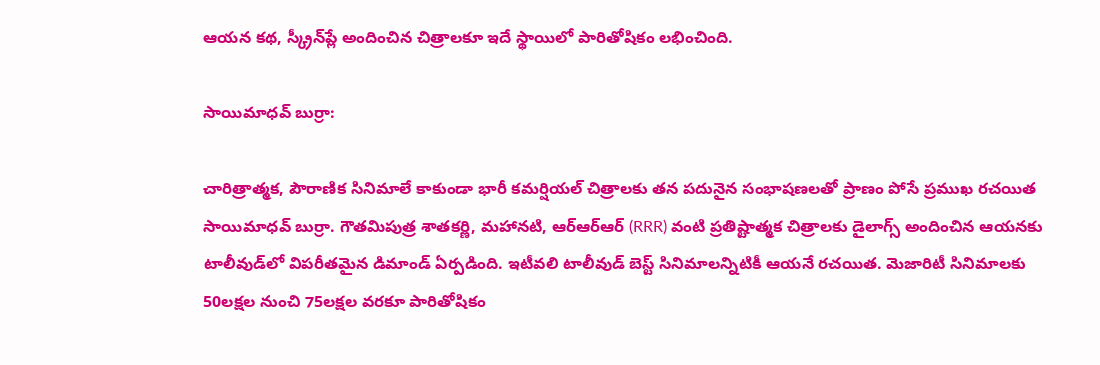ఆయన కథ, స్క్రీన్‌ప్లే అందించిన చిత్రాలకూ ఇదే స్థాయిలో పారితోషికం లభించింది.

సాయిమాధవ్ బుర్రా:

చారిత్రాత్మక, పౌరాణిక సినిమాలే కాకుండా భారీ కమర్షియల్ చిత్రాలకు తన పదునైన సంభాషణలతో ప్రాణం పోసే ప్రముఖ రచయిత సాయిమాధవ్ బుర్రా. గౌతమిపుత్ర శాతకర్ణి, మహానటి, ఆర్ఆర్ఆర్ (RRR) వంటి ప్రతిష్టాత్మక చిత్రాలకు డైలాగ్స్ అందించిన ఆయనకు టాలీవుడ్‌లో విపరీతమైన డిమాండ్ ఏర్ప‌డింది. ఇటీవ‌లి టాలీవుడ్ బెస్ట్ సినిమాల‌న్నిటికీ ఆయ‌నే ర‌చ‌యిత‌. మెజారిటీ సినిమాల‌కు 50ల‌క్ష‌ల నుంచి 75ల‌క్ష‌ల వ‌ర‌కూ పారితోషికం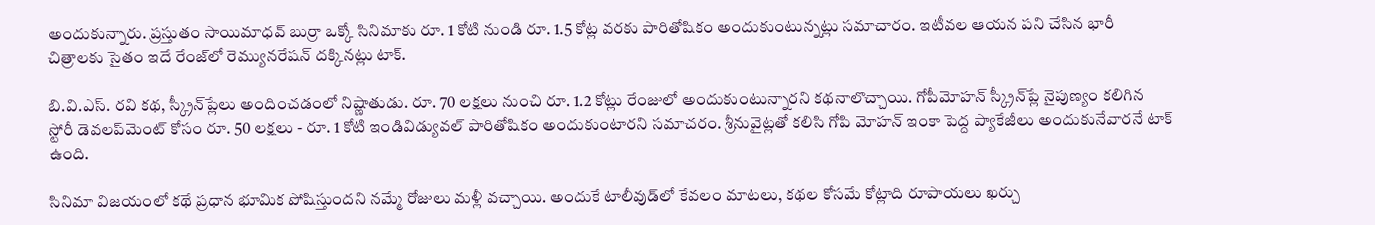అందుకున్నారు. ప్రస్తుతం సాయిమాధవ్ బుర్రా ఒక్కో సినిమాకు రూ. 1 కోటి నుండి రూ. 1.5 కోట్ల వరకు పారితోషికం అందుకుంటున్నట్లు సమాచారం. ఇటీవల ఆయన పని చేసిన భారీ చిత్రాలకు సైతం ఇదే రేంజ్‌లో రెమ్యునరేషన్ దక్కినట్లు టాక్.

బి.వి.ఎస్. రవి కథ, స్క్రీన్‌ప్లేలు అందించ‌డంలో నిష్ణాతుడు. రూ. 70 లక్షలు నుంచి రూ. 1.2 కోట్లు రేంజులో అందుకుంటున్నార‌ని క‌థ‌నాలొచ్చాయి. గోపీమోహన్ స్క్రీన్‌ప్లే నైపుణ్యం కలిగిన స్టోరీ డెవలప్‌మెంట్ కోసం రూ. 50 లక్షలు - రూ. 1 కోటి ఇండివిడ్యువ‌ల్ పారితోషికం అందుకుంటార‌ని స‌మాచ‌రం. శ్రీ‌నువైట్ల‌తో క‌లిసి గోపి మోహ‌న్ ఇంకా పెద్ద ప్యాకేజీలు అందుకునేవార‌నే టాక్ ఉంది.

సినిమా విజయంలో కథే ప్రధాన భూమిక పోషిస్తుందని నమ్మే రోజులు మళ్లీ వచ్చాయి. అందుకే టాలీవుడ్‌లో కేవలం మాటలు, కథల కోసమే కోట్లాది రూపాయలు ఖర్చు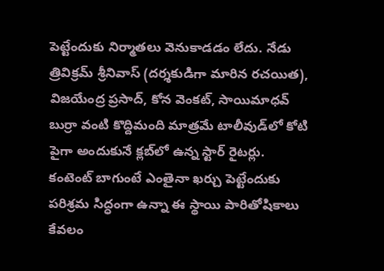పెట్టేందుకు నిర్మాతలు వెనుకాడడం లేదు. నేడు త్రివిక్రమ్ శ్రీనివాస్ (దర్శకుడిగా మారిన రచయిత), విజయేంద్ర ప్రసాద్, కోన వెంకట్, సాయిమాధవ్ బుర్రా వంటి కొద్దిమంది మాత్రమే టాలీవుడ్‌లో కోటి పైగా అందుకునే క్లబ్‌లో ఉన్న స్టార్ రైటర్లు. కంటెంట్ బాగుంటే ఎంతైనా ఖర్చు పెట్టేందుకు పరిశ్రమ సిద్ధంగా ఉన్నా ఈ స్థాయి పారితోషికాలు కేవలం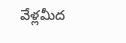వేళ్లమీద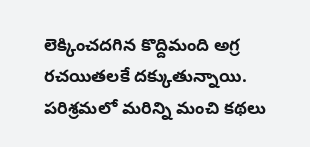లెక్కించదగిన కొద్దిమంది అగ్ర రచయితలకే దక్కుతున్నాయి. పరిశ్రమలో మరిన్ని మంచి కథలు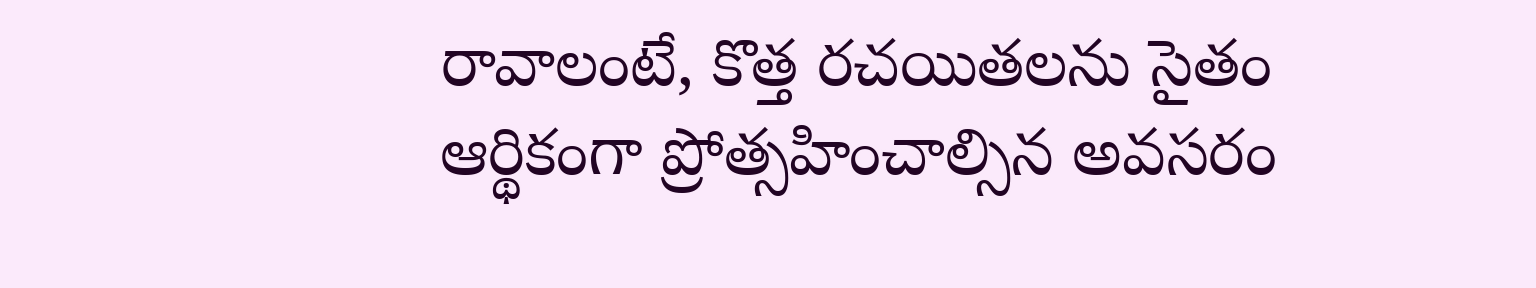రావాలంటే, కొత్త రచయితలను సైతం ఆర్థికంగా ప్రోత్సహించాల్సిన అవసరం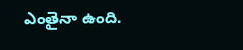ఎంతైనా ఉంది.